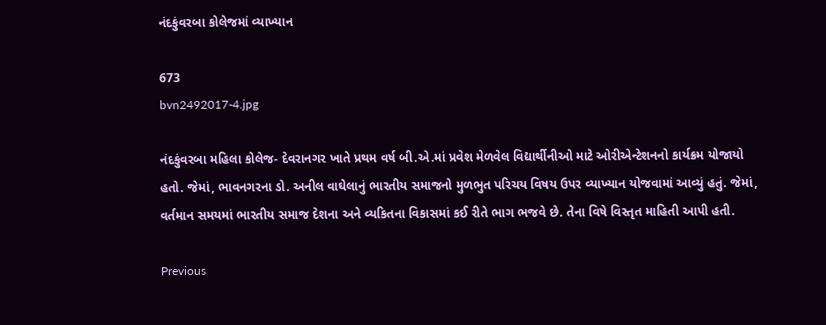નંદકુંવરબા કોલેજમાં વ્યાખ્યાન

673
bvn2492017-4.jpg

નંદકુંવરબા મહિલા કોલેજ- દેવરાનગર ખાતે પ્રથમ વર્ષ બી.એ.માં પ્રવેશ મેળવેલ વિદ્યાર્થીનીઓ માટે ઓરીએન્ટેશનનો કાર્યક્રમ યોજાયો હતો. જેમાં, ભાવનગરના ડો. અનીલ વાઘેલાનું ભારતીય સમાજનો મુળભુત પરિચય વિષય ઉપર વ્યાખ્યાન યોજવામાં આવ્યું હતું. જેમાં, વર્તમાન સમયમાં ભારતીય સમાજ દેશના અને વ્યકિતના વિકાસમાં કઈ રીતે ભાગ ભજવે છે. તેના વિષે વિસ્તૃત માહિતી આપી હતી.

Previous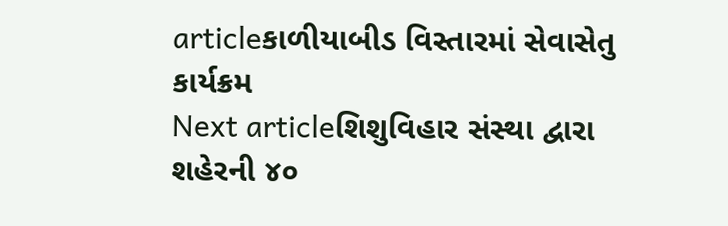articleકાળીયાબીડ વિસ્તારમાં સેવાસેતુ કાર્યક્રમ
Next articleશિશુવિહાર સંસ્થા દ્વારા શહેરની ૪૦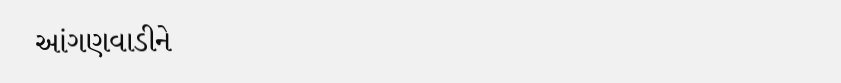આંગણવાડીને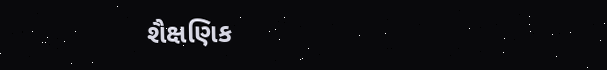શૈક્ષણિક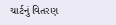ચાર્ટનું વિતરણ